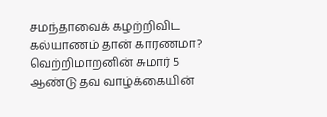சமந்தாவைக் கழற்றிவிட கல்யாணம் தான் காரணமா?
வெற்றிமாறனின் சுமார் 5 ஆண்டு தவ வாழ்க்கையின்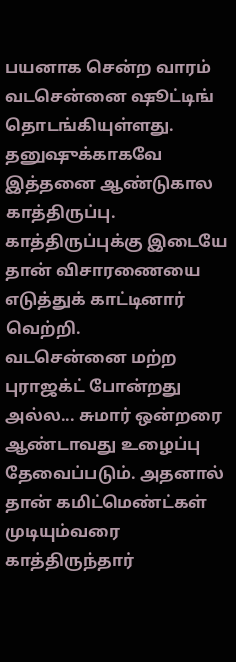பயனாக சென்ற வாரம் வடசென்னை ஷூட்டிங் தொடங்கியுள்ளது. தனுஷுக்காகவே இத்தனை ஆண்டுகால காத்திருப்பு. காத்திருப்புக்கு இடையே தான் விசாரணையை எடுத்துக் காட்டினார் வெற்றி.
வடசென்னை மற்ற புராஜக்ட் போன்றது அல்ல... சுமார் ஒன்றரை ஆண்டாவது உழைப்பு தேவைப்படும். அதனால் தான் கமிட்மெண்ட்கள் முடியும்வரை காத்திருந்தார்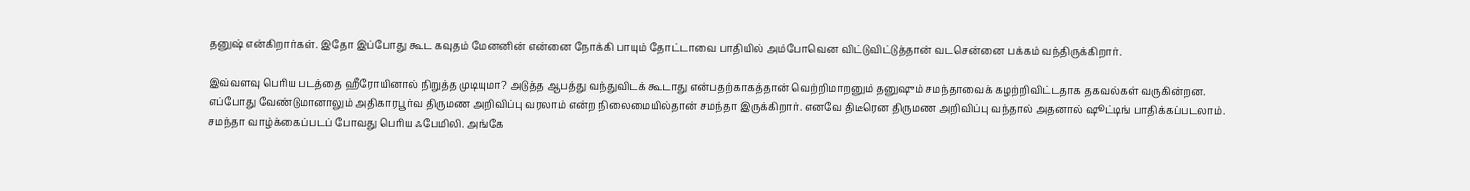தனுஷ் என்கிறார்கள். இதோ இப்போது கூட கவுதம் மேனனின் என்னை நோக்கி பாயும் தோட்டாவை பாதியில் அம்போவென விட்டுவிட்டுத்தான் வடசென்னை பக்கம் வந்திருக்கிறார்.

இவ்வளவு பெரிய படத்தை ஹீரோயினால் நிறுத்த முடியுமா? அடுத்த ஆபத்து வந்துவிடக் கூடாது என்பதற்காகத்தான் வெற்றிமாறனும் தனுஷும் சமந்தாவைக் கழற்றிவிட்டதாக தகவல்கள் வருகின்றன.
எப்போது வேண்டுமானாலும் அதிகாரபூர்வ திருமண அறிவிப்பு வரலாம் என்ற நிலைமையில்தான் சமந்தா இருக்கிறார். எனவே திடீரென திருமண அறிவிப்பு வந்தால் அதனால் ஷூட்டிங் பாதிக்கப்படலாம். சமந்தா வாழ்க்கைப்படப் போவது பெரிய ஃபேமிலி. அங்கே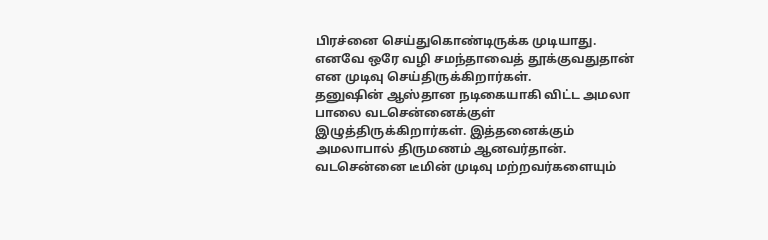பிரச்னை செய்துகொண்டிருக்க முடியாது. எனவே ஒரே வழி சமந்தாவைத் தூக்குவதுதான் என முடிவு செய்திருக்கிறார்கள்.
தனுஷின் ஆஸ்தான நடிகையாகி விட்ட அமலா பாலை வடசென்னைக்குள் இழுத்திருக்கிறார்கள். இத்தனைக்கும் அமலாபால் திருமணம் ஆனவர்தான்.
வடசென்னை டீமின் முடிவு மற்றவர்களையும்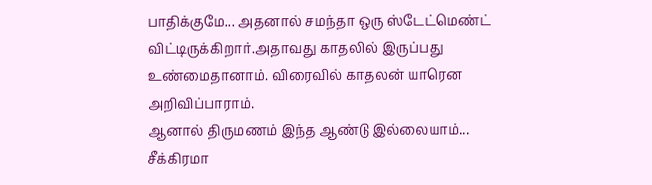பாதிக்குமே... அதனால் சமந்தா ஒரு ஸ்டேட்மெண்ட் விட்டிருக்கிறார்.அதாவது காதலில் இருப்பது உண்மைதானாம். விரைவில் காதலன் யாரென அறிவிப்பாராம்.
ஆனால் திருமணம் இந்த ஆண்டு இல்லையாம்... சீக்கிரமா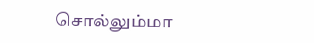சொல்லும்மா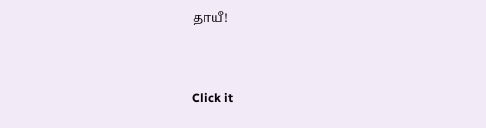தாயீ!


Click it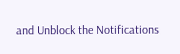and Unblock the Notifications